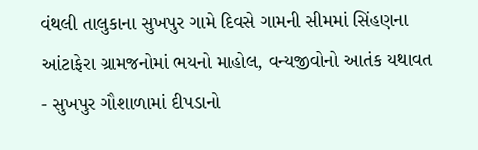વંથલી તાલુકાના સુખપુર ગામે દિવસે ગામની સીમમાં સિંહણના આંટાફેરા ગ્રામજનોમાં ભયનો માહોલ, વન્યજીવોનો આતંક યથાવત
- સુખપુર ગૌશાળામાં દીપડાનો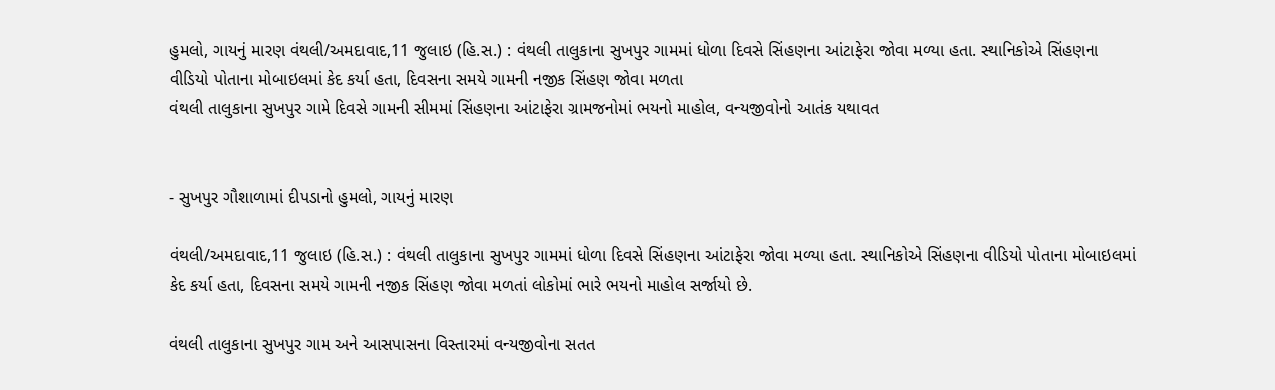હુમલો, ગાયનું મારણ વંથલી/અમદાવાદ,11 જુલાઇ (હિ.સ.) : વંથલી તાલુકાના સુખપુર ગામમાં ધોળા દિવસે સિંહણના આંટાફેરા જોવા મળ્યા હતા. સ્થાનિકોએ સિંહણના વીડિયો પોતાના મોબાઇલમાં કેદ કર્યા હતા, દિવસના સમયે ગામની નજીક સિંહણ જોવા મળતા
વંથલી તાલુકાના સુખપુર ગામે દિવસે ગામની સીમમાં સિંહણના આંટાફેરા ગ્રામજનોમાં ભયનો માહોલ, વન્યજીવોનો આતંક યથાવત


- સુખપુર ગૌશાળામાં દીપડાનો હુમલો, ગાયનું મારણ

વંથલી/અમદાવાદ,11 જુલાઇ (હિ.સ.) : વંથલી તાલુકાના સુખપુર ગામમાં ધોળા દિવસે સિંહણના આંટાફેરા જોવા મળ્યા હતા. સ્થાનિકોએ સિંહણના વીડિયો પોતાના મોબાઇલમાં કેદ કર્યા હતા, દિવસના સમયે ગામની નજીક સિંહણ જોવા મળતાં લોકોમાં ભારે ભયનો માહોલ સર્જાયો છે.

વંથલી તાલુકાના સુખપુર ગામ અને આસપાસના વિસ્તારમાં વન્યજીવોના સતત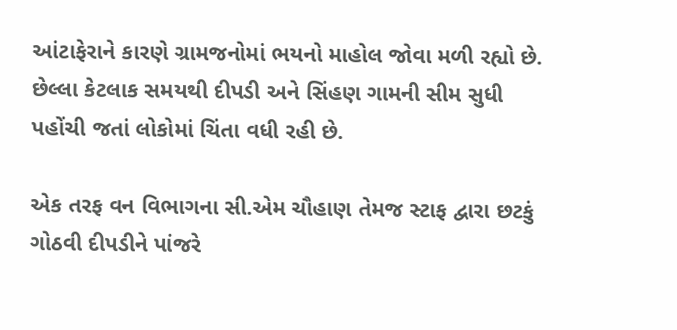આંટાફેરાને કારણે ગ્રામજનોમાં ભયનો માહોલ જોવા મળી રહ્યો છે. છેલ્લા કેટલાક સમયથી દીપડી અને સિંહણ ગામની સીમ સુધી પહોંચી જતાં લોકોમાં ચિંતા વધી રહી છે.

એક તરફ વન વિભાગના સી.એમ ચૌહાણ તેમજ સ્ટાફ દ્વારા છટકું ગોઠવી દીપડીને પાંજરે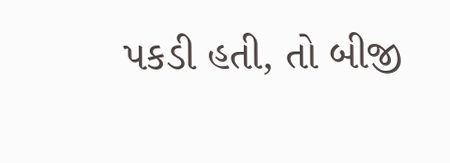પકડી હતી, તો બીજી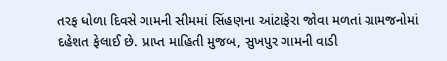તરફ ધોળા દિવસે ગામની સીમમાં સિંહણના આંટાફેરા જોવા મળતાં ગ્રામજનોમાં દહેશત ફેલાઈ છે. પ્રાપ્ત માહિતી મુજબ, સુખપુર ગામની વાડી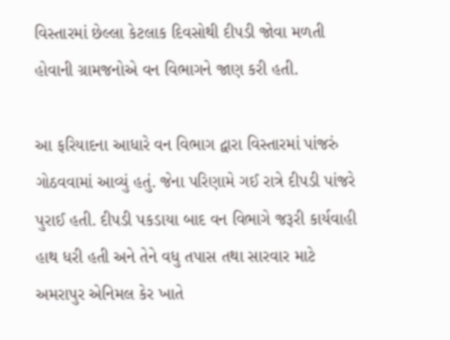વિસ્તારમાં છેલ્લા કેટલાક દિવસોથી દીપડી જોવા મળતી હોવાની ગ્રામજનોએ વન વિભાગને જાણ કરી હતી.

આ ફરિયાદના આધારે વન વિભાગ દ્વારા વિસ્તારમાં પાંજરું ગોઠવવામાં આવ્યું હતું. જેના પરિણામે ગઈ રાત્રે દીપડી પાંજરે પુરાઈ હતી. દીપડી પકડાયા બાદ વન વિભાગે જરૂરી કાર્યવાહી હાથ ધરી હતી અને તેને વધુ તપાસ તથા સારવાર માટે અમરાપુર એનિમલ કેર ખાતે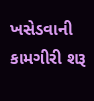ખસેડવાની કામગીરી શરૂ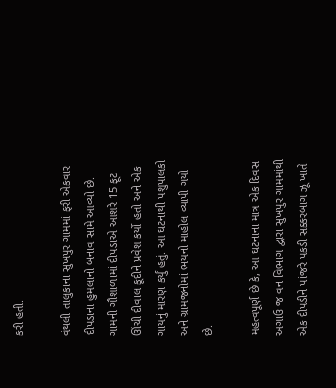કરી હતી.

વંથલી તાલુકાના સુખપુર ગામમાં ફરી એકવાર દીપડાના હુમલાનો બનાવ સામે આવ્યો છે. ગામની ગૌશાળામાં દીપડાએ આશરે 15 ફૂટ ઊંચી દીવાલ કૂદીને પ્રવેશ કર્યો હતો અને એક ગાયનું મારણ કર્યું હતું. આ ઘટનાથી પશુપાલકો અને ગ્રામજનોમાં ભયનો માહોલ વ્યાપી ગયો છે.

મહત્વપૂર્ણ છે કે, આ ઘટનાના માત્ર એક દિવસ અગાઉ જ વન વિભાગ દ્વારા સુખપુર ગામમાંથી એક દીપડીને પાંજરે પકડી સક્કરબાગ ઝૂ ખાતે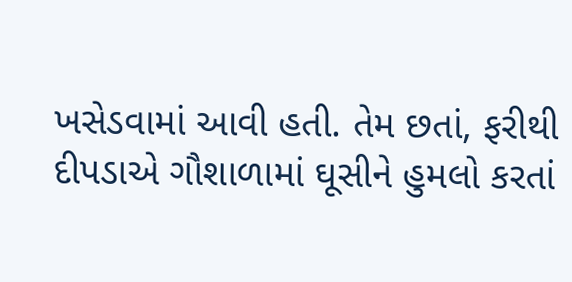ખસેડવામાં આવી હતી. તેમ છતાં, ફરીથી દીપડાએ ગૌશાળામાં ઘૂસીને હુમલો કરતાં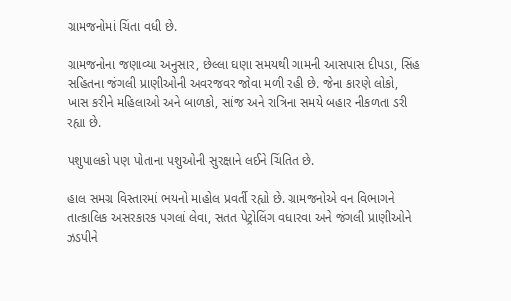ગ્રામજનોમાં ચિંતા વધી છે.

ગ્રામજનોના જણાવ્યા અનુસાર, છેલ્લા ઘણા સમયથી ગામની આસપાસ દીપડા, સિંહ સહિતના જંગલી પ્રાણીઓની અવરજવર જોવા મળી રહી છે. જેના કારણે લોકો, ખાસ કરીને મહિલાઓ અને બાળકો, સાંજ અને રાત્રિના સમયે બહાર નીકળતા ડરી રહ્યા છે.

પશુપાલકો પણ પોતાના પશુઓની સુરક્ષાને લઈને ચિંતિત છે.

હાલ સમગ્ર વિસ્તારમાં ભયનો માહોલ પ્રવર્તી રહ્યો છે. ગ્રામજનોએ વન વિભાગને તાત્કાલિક અસરકારક પગલાં લેવા, સતત પેટ્રોલિંગ વધારવા અને જંગલી પ્રાણીઓને ઝડપીને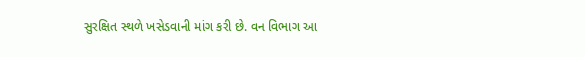સુરક્ષિત સ્થળે ખસેડવાની માંગ કરી છે. વન વિભાગ આ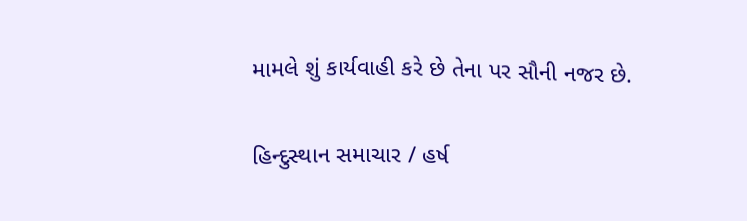મામલે શું કાર્યવાહી કરે છે તેના પર સૌની નજર છે.

હિન્દુસ્થાન સમાચાર / હર્ષ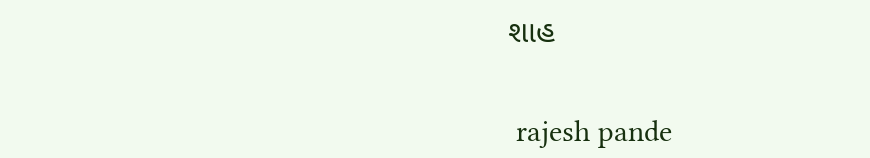શાહ


 rajesh pande